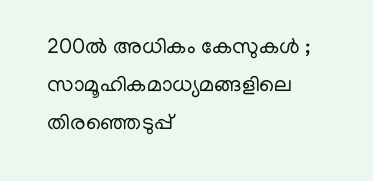200ൽ അധികം കേസുകൾ ; സാമൂഹികമാധ്യമങ്ങളിലെ തിരഞ്ഞെടുപ്പ്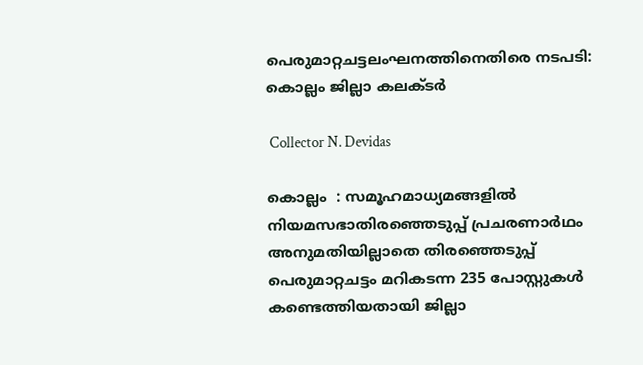പെരുമാറ്റചട്ടലംഘനത്തിനെതിരെ നടപടി: കൊല്ലം ജില്ലാ കലക്ടർ

 Collector N. Devidas

കൊല്ലം  : സമൂഹമാധ്യമങ്ങളിൽ നിയമസഭാതിരഞ്ഞെടുപ്പ് പ്രചരണാർഥം അനുമതിയില്ലാതെ തിരഞ്ഞെടുപ്പ് പെരുമാറ്റചട്ടം മറികടന്ന 235 പോസ്റ്റുകൾ കണ്ടെത്തിയതായി ജില്ലാ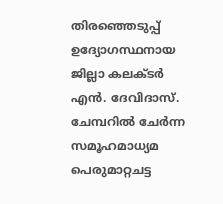തിരഞ്ഞെടുപ്പ് ഉദ്യോഗസ്ഥനായ ജില്ലാ കലക്ടർ എൻ. ദേവിദാസ്.  ചേമ്പറിൽ ചേർന്ന സമൂഹമാധ്യമ പെരുമാറ്റചട്ട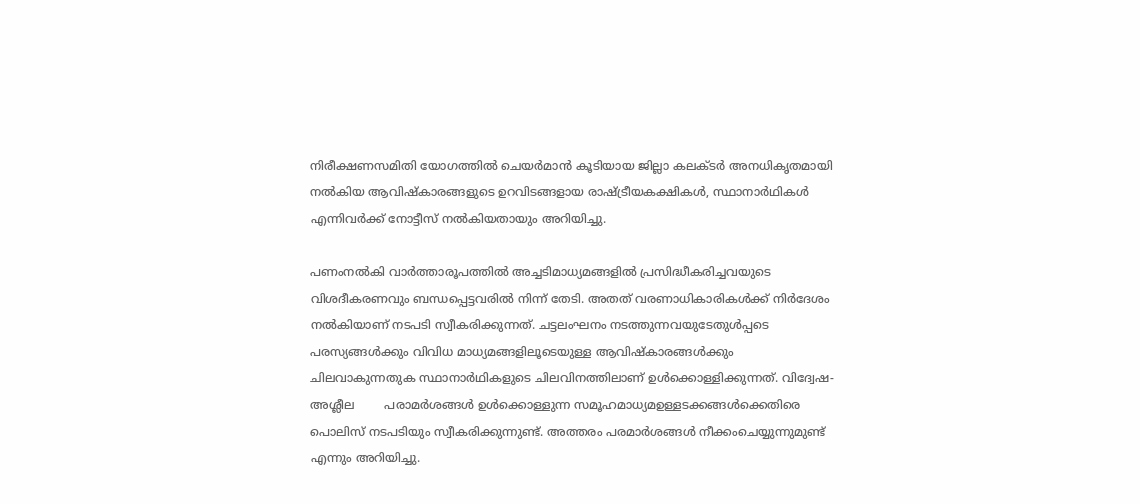നിരീക്ഷണസമിതി യോഗത്തിൽ ചെയർമാൻ കൂടിയായ ജില്ലാ കലക്ടർ അനധികൃതമായി നൽകിയ ആവിഷ്‌കാരങ്ങളുടെ ഉറവിടങ്ങളായ രാഷ്ട്രീയകക്ഷികൾ, സ്ഥാനാർഥികൾ എന്നിവർക്ക് നോട്ടീസ് നൽകിയതായും അറിയിച്ചു.

പണംനൽകി വാർത്താരൂപത്തിൽ അച്ചടിമാധ്യമങ്ങളിൽ പ്രസിദ്ധീകരിച്ചവയുടെ വിശദീകരണവും ബന്ധപ്പെട്ടവരിൽ നിന്ന് തേടി. അതത് വരണാധികാരികൾക്ക് നിർദേശം നൽകിയാണ് നടപടി സ്വീകരിക്കുന്നത്. ചട്ടലംഘനം നടത്തുന്നവയുടേതുൾപ്പടെ പരസ്യങ്ങൾക്കും വിവിധ മാധ്യമങ്ങളിലൂടെയുള്ള ആവിഷ്‌കാരങ്ങൾക്കും ചിലവാകുന്നതുക സ്ഥാനാർഥികളുടെ ചിലവിനത്തിലാണ് ഉൾക്കൊള്ളിക്കുന്നത്. വിദ്വേഷ-അശ്ലീല        പരാമർശങ്ങൾ ഉൾക്കൊള്ളുന്ന സമൂഹമാധ്യമഉള്ളടക്കങ്ങൾക്കെതിരെ പൊലിസ് നടപടിയും സ്വീകരിക്കുന്നുണ്ട്. അത്തരം പരമാർശങ്ങൾ നീക്കംചെയ്യുന്നുമുണ്ട് എന്നും അറിയിച്ചു.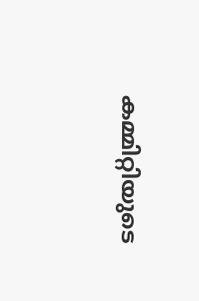കമ്മിറ്റിയുടെ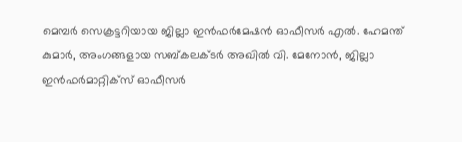മെമ്പർ സെക്രട്ടറിയായ ജില്ലാ ഇൻഫർമേഷൻ ഓഫീസർ എൽ. ഹേമന്ത് കുമാർ, അംഗങ്ങളായ സബ്കലക്ടർ അഖിൽ വി. മേനോൻ, ജില്ലാ ഇൻഫർമാറ്റിക്‌സ് ഓഫീസർ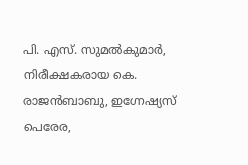പി. എസ്. സുമൽകുമാർ, നിരീക്ഷകരായ കെ. രാജൻബാബു, ഇഗ്നേഷ്യസ് പെരേര,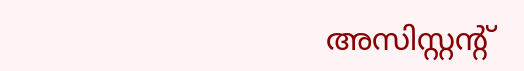അസിസ്റ്റന്റ്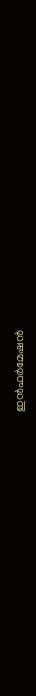ഇൻഫർമേഷൻ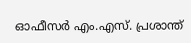ഓഫീസർ എം.എസ്. പ്രശാന്ത്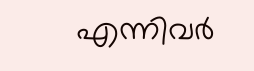എന്നിവർ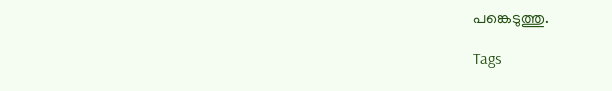പങ്കെടുത്തു.

Tags